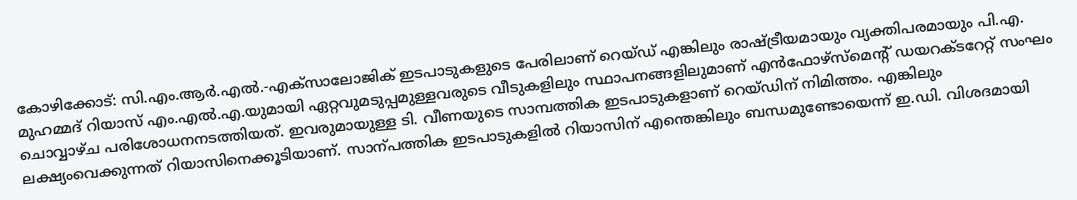കോഴിക്കോട്: സി.എം.ആർ.എൽ.-എക്സാലോജിക് ഇടപാടുകളുടെ പേരിലാണ് റെയ്ഡ് എങ്കിലും രാഷ്ട്രീയമായും വ്യക്തിപരമായും പി.എ. മുഹമ്മദ് റിയാസ് എം.എൽ.എ.യുമായി ഏറ്റവുമടുപ്പമുള്ളവരുടെ വീടുകളിലും സ്ഥാപനങ്ങളിലുമാണ് എൻഫോഴ്സ്മെന്റ് ഡയറക്ടറേറ്റ് സംഘം ചൊവ്വാഴ്ച പരിശോധനനടത്തിയത്. ഇവരുമായുള്ള ടി. വീണയുടെ സാമ്പത്തിക ഇടപാടുകളാണ് റെയ്ഡിന് നിമിത്തം. എങ്കിലും ലക്ഷ്യംവെക്കുന്നത് റിയാസിനെക്കൂടിയാണ്. സാന്പത്തിക ഇടപാടുകളിൽ റിയാസിന് എന്തെങ്കിലും ബന്ധമുണ്ടോയെന്ന് ഇ.ഡി. വിശദമായി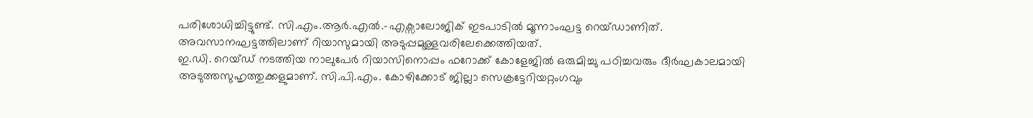പരിശോധിച്ചിട്ടുണ്ട്. സി.എം.ആർ.എൽ.-എക്സാലോജിക് ഇടപാടിൽ മൂന്നാംഘട്ട റെയ്ഡാണിത്. അവസാനഘട്ടത്തിലാണ് റിയാസുമായി അടുപ്പമുള്ളവരിലേക്കെത്തിയത്.
ഇ.ഡി. റെയ്ഡ് നടത്തിയ നാലുപേർ റിയാസിനൊപ്പം ഫറോക്ക് കോളേജിൽ ഒരുമിച്ചു പഠിച്ചവരും ദീർഘകാലമായി അടുത്തസുഹൃത്തുക്കളുമാണ്. സി.പി.എം. കോഴിക്കോട് ജില്ലാ സെക്രട്ടേറിയറ്റംഗവും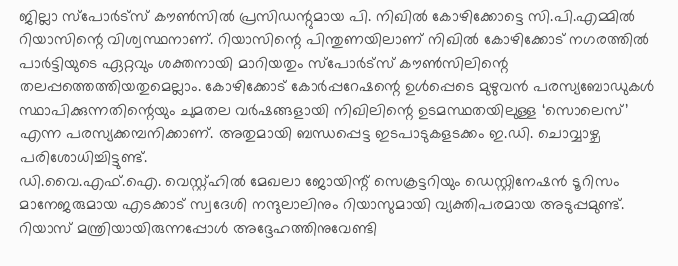ജില്ലാ സ്പോർട്സ് കൗൺസിൽ പ്രസിഡന്റുമായ പി. നിഖിൽ കോഴിക്കോട്ടെ സി.പി.എമ്മിൽ റിയാസിന്റെ വിശ്വസ്ഥനാണ്. റിയാസിന്റെ പിന്തുണയിലാണ് നിഖിൽ കോഴിക്കോട് നഗരത്തിൽ പാർട്ടിയുടെ ഏറ്റവും ശക്തനായി മാറിയതും സ്പോർട്സ് കൗൺസിലിന്റെ തലപ്പത്തെത്തിയതുമെല്ലാം. കോഴിക്കോട് കോർപ്പറേഷന്റെ ഉൾപ്പെടെ മുഴുവൻ പരസ്യബോഡുകൾ സ്ഥാപിക്കുന്നതിന്റെയും ചുമതല വർഷങ്ങളായി നിഖിലിന്റെ ഉടമസ്ഥതയിലുള്ള ‘സൊലെസ്’ എന്ന പരസ്യക്കമ്പനിക്കാണ്. അതുമായി ബന്ധപ്പെട്ട ഇടപാടുകളടക്കം ഇ.ഡി. ചൊവ്വാഴ്ച പരിശോധിച്ചിട്ടുണ്ട്.
ഡി.വൈ.എഫ്.ഐ. വെസ്റ്റ്ഹിൽ മേഖലാ ജോയിന്റ് സെക്രട്ടറിയും ഡെസ്റ്റിനേഷൻ ടൂറിസം മാനേജരുമായ എടക്കാട് സ്വദേശി നന്ദുലാലിനും റിയാസുമായി വ്യക്തിപരമായ അടുപ്പമുണ്ട്. റിയാസ് മന്ത്രിയായിരുന്നപ്പോൾ അദ്ദേഹത്തിനുവേണ്ടി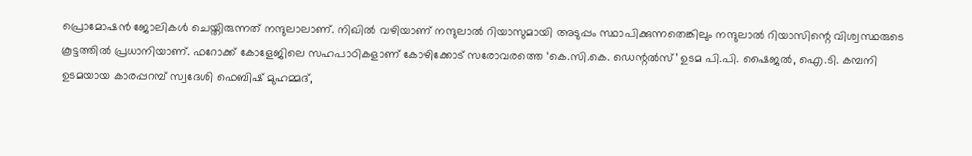പ്രൊമോഷൻ ജോലികൾ ചെയ്തിരുന്നത് നന്ദുലാലാണ്. നിഖിൽ വഴിയാണ് നന്ദുലാൽ റിയാസുമായി അടുപ്പം സ്ഥാപിക്കുന്നതെങ്കിലും നന്ദുലാൽ റിയാസിന്റെ വിശ്വസ്ഥരുടെ കൂട്ടത്തിൽ പ്രധാനിയാണ്. ഫറോക്ക് കോളേജിലെ സഹപാഠികളാണ് കോഴിക്കോട് സരോവരത്തെ ‘കെ.സി.കെ. ഡെന്റൽസ്’ ഉടമ പി.പി. ഷൈജൽ, ഐ.ടി. കമ്പനി ഉടമയായ കാരപ്പറമ്പ് സ്വദേശി ഫെബിഷ് മുഹമ്മദ്,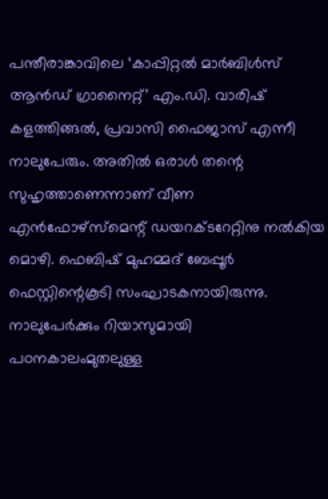പന്തീരാങ്കാവിലെ ‘കാപ്പിറ്റൽ മാർബിൾസ് ആൻഡ് ഗ്രാനൈറ്റ്’ എം.ഡി. വാരിഷ് കളത്തിങ്ങൽ, പ്രവാസി ഫൈജാസ് എന്നീ നാലുപേരും. അതിൽ ഒരാൾ തന്റെ സുഹൃത്താണെന്നാണ് വീണ എൻഫോഴ്സ്മെന്റ് ഡയറക്ടറേറ്റിനു നൽകിയ മൊഴി. ഫെബിഷ് മുഹമ്മദ് ബേപ്പൂർ ഫെസ്റ്റിന്റെകൂടി സംഘാടകനായിരുന്നു. നാലുപേർക്കും റിയാസുമായി പഠനകാലംമുതലുള്ള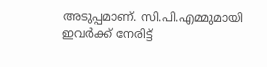അടുപ്പമാണ്. സി.പി.എമ്മുമായി ഇവർക്ക് നേരിട്ട്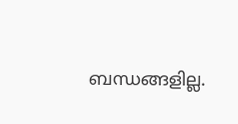ബന്ധങ്ങളില്ല.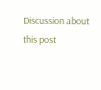Discussion about this post